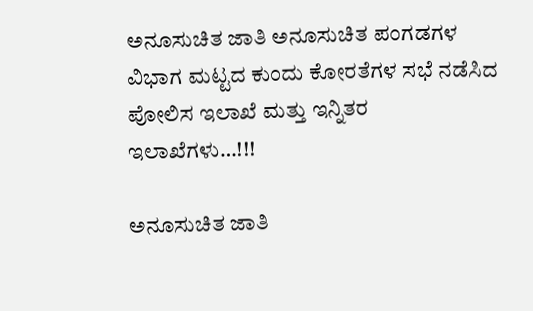ಅನೂಸುಚಿತ ಜಾತಿ ಅನೂಸುಚಿತ ಪಂಗಡಗಳ ವಿಭಾಗ ಮಟ್ಟದ ಕುಂದು‌ ಕೋರತೆಗಳ ಸಭೆ ನಡೆಸಿದ ಪೋಲಿಸ ಇಲಾಖೆ ಮತ್ತು ಇನ್ನಿತರ ಇಲಾಖೆಗಳು…!!!

ಅನೂಸುಚಿತ ಜಾತಿ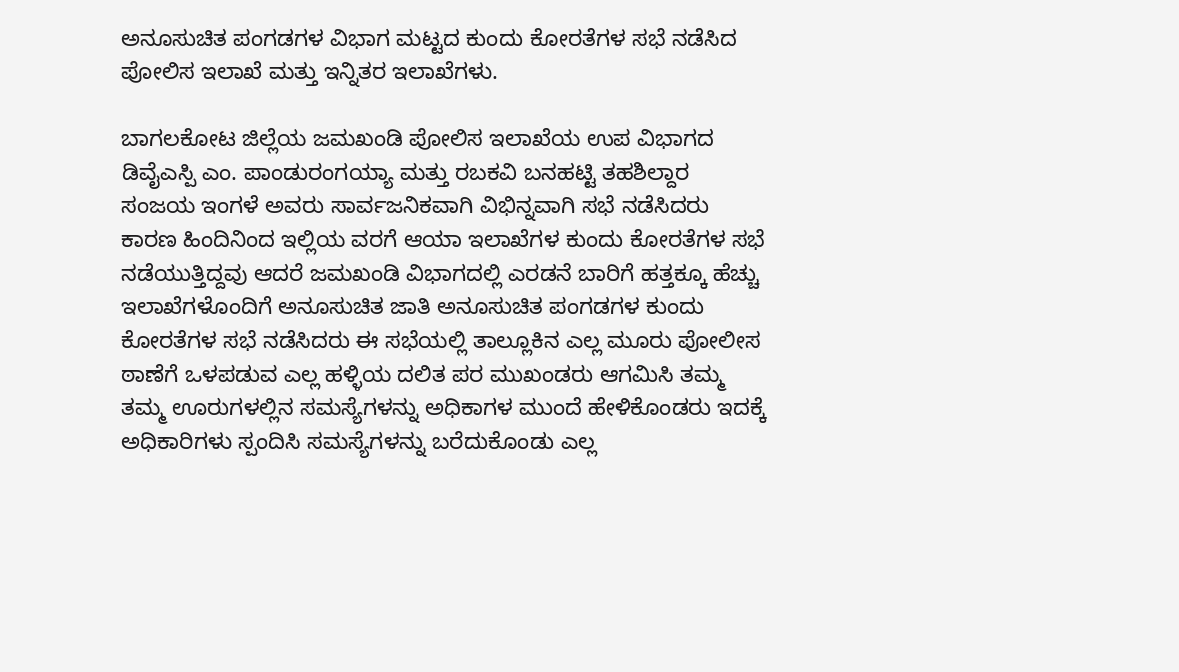ಅನೂಸುಚಿತ ಪಂಗಡಗಳ ವಿಭಾಗ ಮಟ್ಟದ ಕುಂದು‌ ಕೋರತೆಗಳ ಸಭೆ ನಡೆಸಿದ ಪೋಲಿಸ ಇಲಾಖೆ ಮತ್ತು ಇನ್ನಿತರ ಇಲಾಖೆಗಳು.

ಬಾಗಲಕೋಟ ಜಿಲ್ಲೆಯ ಜಮಖಂಡಿ ಪೋಲಿಸ ಇಲಾಖೆಯ ಉಪ ವಿಭಾಗದ ಡಿವೈಎಸ್ಪಿ ಎಂ. ಪಾಂಡುರಂಗಯ್ಯಾ ಮತ್ತು ರಬಕವಿ ಬನಹಟ್ಟಿ ತಹಶಿಲ್ದಾರ ಸಂಜಯ ಇಂಗಳೆ ಅವರು ಸಾರ್ವಜನಿಕವಾಗಿ ವಿಭಿನ್ನವಾಗಿ ಸಭೆ ನಡೆಸಿದರು ಕಾರಣ ಹಿಂದಿನಿಂದ ಇಲ್ಲಿಯ ವರಗೆ ಆಯಾ ಇಲಾಖೆಗಳ ಕುಂದು ಕೋರತೆಗಳ ಸಭೆ ನಡೆಯುತ್ತಿದ್ದವು ಆದರೆ ಜಮಖಂಡಿ ವಿಭಾಗದಲ್ಲಿ ಎರಡನೆ ಬಾರಿಗೆ ಹತ್ತಕ್ಕೂ ಹೆಚ್ಚು ಇಲಾಖೆಗಳೊಂದಿಗೆ ಅನೂಸುಚಿತ ಜಾತಿ ಅನೂಸುಚಿತ ಪಂಗಡಗಳ ಕುಂದು ಕೋರತೆಗಳ ಸಭೆ ನಡೆಸಿದರು ಈ ಸಭೆಯಲ್ಲಿ ತಾಲ್ಲೂಕಿನ ಎಲ್ಲ ಮೂರು ಪೋಲೀಸ ಠಾಣೆಗೆ ಒಳಪಡುವ ಎಲ್ಲ ಹಳ್ಳಿಯ ದಲಿತ ಪರ ಮುಖಂಡರು ಆಗಮಿಸಿ ತಮ್ಮ ತಮ್ಮ ಊರುಗಳಲ್ಲಿನ ಸಮಸ್ಯೆಗಳನ್ನು ಅಧಿಕಾಗಳ ಮುಂದೆ ಹೇಳಿಕೊಂಡರು ಇದಕ್ಕೆ ಅಧಿಕಾರಿಗಳು ಸ್ಪಂದಿಸಿ ಸಮಸ್ಯೆಗಳನ್ನು ಬರೆದುಕೊಂಡು ಎಲ್ಲ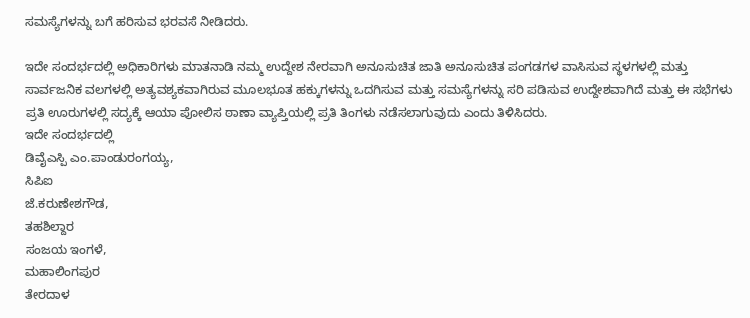ಸಮಸ್ಯೆಗಳನ್ನು ಬಗೆ ಹರಿಸುವ ಭರವಸೆ ನೀಡಿದರು.

ಇದೇ ಸಂದರ್ಭದಲ್ಲಿ ಅಧಿಕಾರಿಗಳು ಮಾತನಾಡಿ ನಮ್ಮ ಉದ್ದೇಶ ನೇರವಾಗಿ ಅನೂಸುಚಿತ ಜಾತಿ ಅನೂಸುಚಿತ ಪಂಗಡಗಳ ವಾಸಿಸುವ ಸ್ಥಳಗಳಲ್ಲಿ ಮತ್ತು ಸಾರ್ವಜನಿಕ ವಲಗಳಲ್ಲಿ ಅತ್ಯವಶ್ಯಕವಾಗಿರುವ ಮೂಲಭೂತ ಹಕ್ಕುಗಳನ್ನು ಒದಗಿಸುವ ಮತ್ತು ಸಮಸ್ಯೆಗಳನ್ನು ಸರಿ ಪಡಿಸುವ ಉದ್ದೇಶವಾಗಿದೆ ಮತ್ತು ಈ ಸಭೆಗಳು ಪ್ರತಿ ಊರುಗಳಲ್ಲಿ ಸದ್ಯಕ್ಕೆ ಆಯಾ ಪೋಲಿಸ ಠಾಣಾ ವ್ಯಾಪ್ತಿಯಲ್ಲಿ ಪ್ರತಿ ತಿಂಗಳು ನಡೆಸಲಾಗುವುದು ಎಂದು ತಿಳಿಸಿದರು.
ಇದೇ ಸಂದರ್ಭದಲ್ಲಿ
ಡಿವೈಎಸ್ಪಿ ಎಂ.ಪಾಂಡುರಂಗಯ್ಯ,
ಸಿಪಿಐ
ಜೆ.ಕರುಣೇಶಗೌಡ,
ತಹಶಿಲ್ದಾರ
ಸಂಜಯ ಇಂಗಳೆ,
ಮಹಾಲಿಂಗಪುರ
ತೇರದಾಳ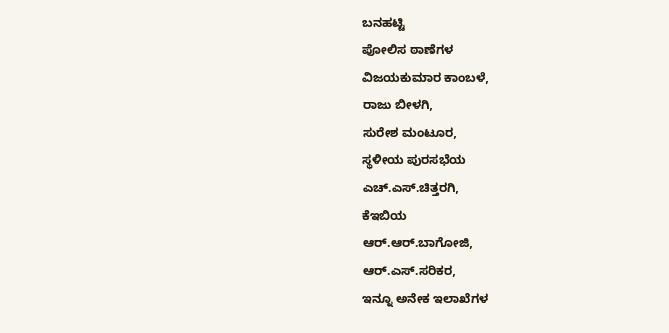ಬನಹಟ್ಟಿ
ಪೋಲಿಸ ಠಾಣೆಗಳ
ವಿಜಯಕುಮಾರ ಕಾಂಬಳೆ,
ರಾಜು ಬೀಳಗಿ,
ಸುರೇಶ ಮಂಟೂರ,
ಸ್ಥಳೀಯ ಪುರಸಭೆಯ
ಎಚ್.ಎಸ್.ಚಿತ್ತರಗಿ,
ಕೆಇಬಿಯ
ಆರ್.ಆರ್.ಬಾಗೋಜಿ,
ಆರ್.ಎಸ್.ಸರಿಕರ,
ಇನ್ನೂ ಅನೇಕ ಇಲಾಖೆಗಳ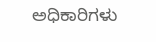ಅಧಿಕಾರಿಗಳು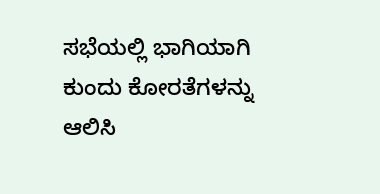ಸಭೆಯಲ್ಲಿ ಭಾಗಿಯಾಗಿ ಕುಂದು ಕೋರತೆಗಳನ್ನು ಆಲಿಸಿ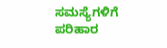ಸಮಸ್ಯೆಗಳಿಗೆ ಪರಿಹಾರ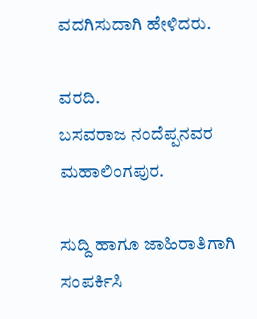ವದಗಿಸುದಾಗಿ ಹೇಳಿದರು.

ವರದಿ.
ಬಸವರಾಜ ನಂದೆಪ್ಪನವರ
ಮಹಾಲಿಂಗಪುರ.

ಸುದ್ದಿ ಹಾಗೂ ಜಾಹಿರಾತಿಗಾಗಿ ಸಂಪರ್ಕಿಸಿ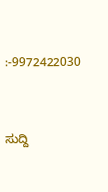:-9972422030



ಸುದ್ದಿ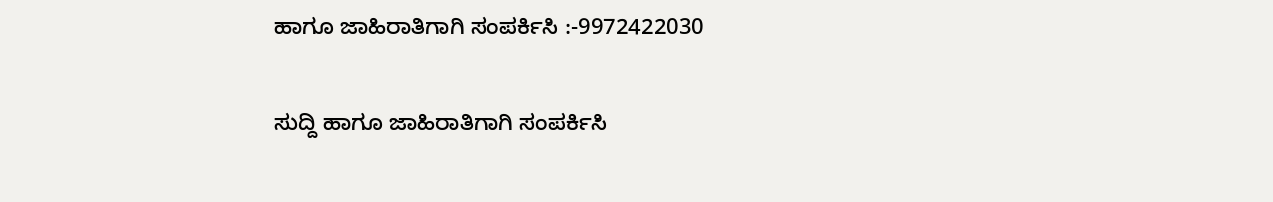ಹಾಗೂ ಜಾಹಿರಾತಿಗಾಗಿ ಸಂಪರ್ಕಿಸಿ :-9972422030

ಸುದ್ದಿ ಹಾಗೂ ಜಾಹಿರಾತಿಗಾಗಿ ಸಂಪರ್ಕಿಸಿ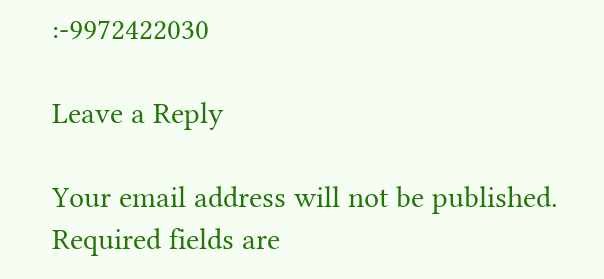:-9972422030

Leave a Reply

Your email address will not be published. Required fields are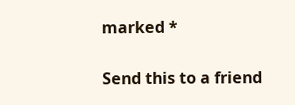marked *

Send this to a friend